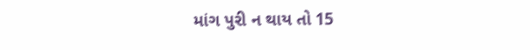માંગ પુરી ન થાય તો 15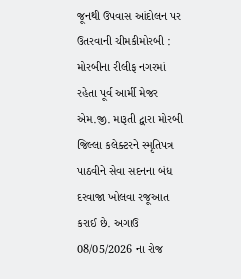જૂનથી ઉપવાસ આંદોલન પર ઉતરવાની ચીમકીમોરબી : મોરબીના રીલીફ નગરમાં રહેતા પૂર્વ આર્મી મેજર એમ.જી. મારૂતી દ્વારા મોરબી જિલ્લા કલેક્ટરને સ્મૃતિપત્ર પાઠવીને સેવા સદનના બંધ દરવાજા ખોલવા રજૂઆત કરાઈ છે. અગાઉ 08/05/2026 ના રોજ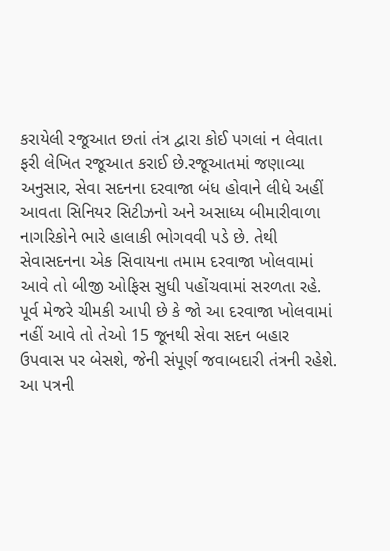કરાયેલી રજૂઆત છતાં તંત્ર દ્વારા કોઈ પગલાં ન લેવાતા ફરી લેખિત રજૂઆત કરાઈ છે.રજૂઆતમાં જણાવ્યા અનુસાર, સેવા સદનના દરવાજા બંધ હોવાને લીધે અહીં આવતા સિનિયર સિટીઝનો અને અસાધ્ય બીમારીવાળા નાગરિકોને ભારે હાલાકી ભોગવવી પડે છે. તેથી સેવાસદનના એક સિવાયના તમામ દરવાજા ખોલવામાં આવે તો બીજી ઓફિસ સુધી પહોંચવામાં સરળતા રહે. પૂર્વ મેજરે ચીમકી આપી છે કે જો આ દરવાજા ખોલવામાં નહીં આવે તો તેઓ 15 જૂનથી સેવા સદન બહાર ઉપવાસ પર બેસશે, જેની સંપૂર્ણ જવાબદારી તંત્રની રહેશે. આ પત્રની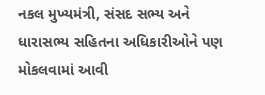નકલ મુખ્યમંત્રી, સંસદ સભ્ય અને ધારાસભ્ય સહિતના અધિકારીઓને પણ મોકલવામાં આવી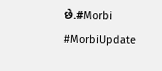છે.#Morbi #MorbiUpdate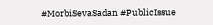#MorbiSevaSadan #PublicIssue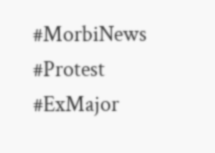#MorbiNews #Protest #ExMajor